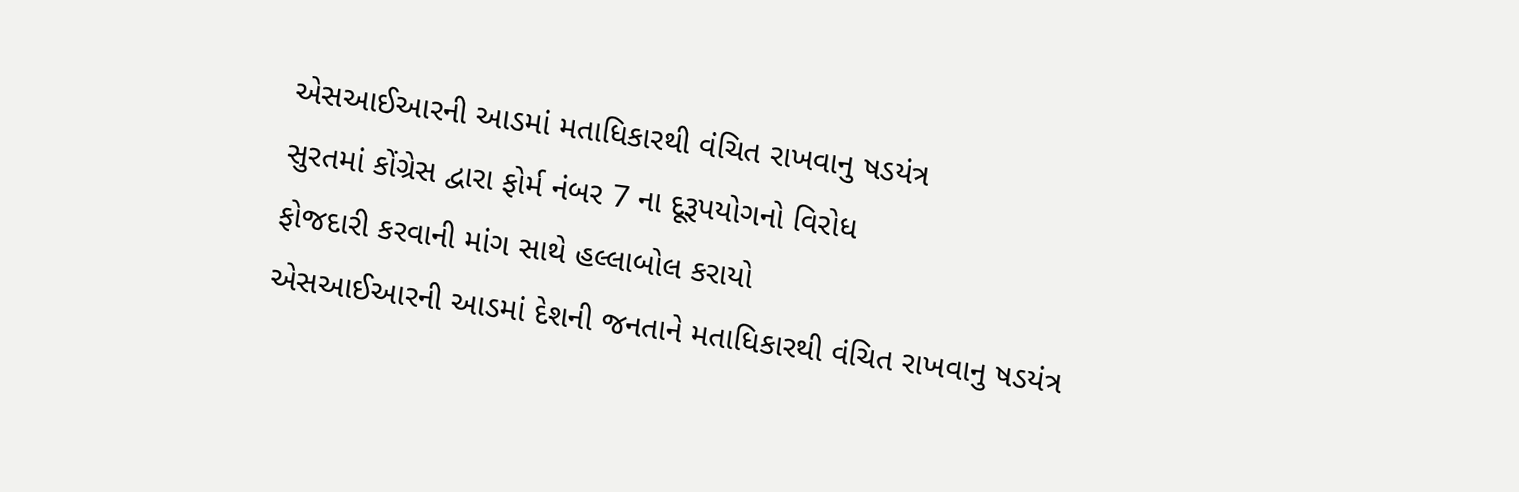એસઆઈઆરની આડમાં મતાધિકારથી વંચિત રાખવાનુ ષડયંત્ર
સુરતમાં કોંગ્રેસ દ્વારા ફોર્મ નંબર 7 ના દૂરૂપયોગનો વિરોધ
ફોજદારી કરવાની માંગ સાથે હલ્લાબોલ કરાયો
એસઆઈઆરની આડમાં દેશની જનતાને મતાધિકારથી વંચિત રાખવાનુ ષડયંત્ર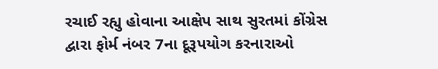રચાઈ રહ્યુ હોવાના આક્ષેપ સાથ સુરતમાં કોંગ્રેસ દ્વારા ફોર્મ નંબર 7ના દૂરૂપયોગ કરનારાઓ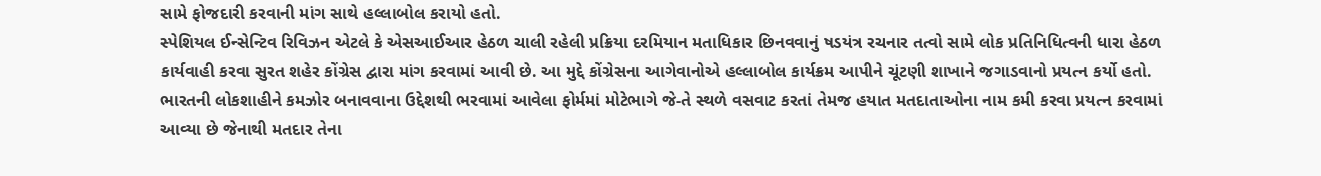સામે ફોજદારી કરવાની માંગ સાથે હલ્લાબોલ કરાયો હતો.
સ્પેશિયલ ઈન્સેન્ટિવ રિવિઝન એટલે કે એસઆઈઆર હેઠળ ચાલી રહેલી પ્રક્રિયા દરમિયાન મતાધિકાર છિનવવાનું ષડયંત્ર રચનાર તત્વો સામે લોક પ્રતિનિધિત્વની ધારા હેઠળ કાર્યવાહી કરવા સુરત શહેર કોંગ્રેસ દ્વારા માંગ કરવામાં આવી છે. આ મુદ્દે કોંગ્રેસના આગેવાનોએ હલ્લાબોલ કાર્યક્રમ આપીને ચૂંટણી શાખાને જગાડવાનો પ્રયત્ન કર્યો હતો. ભારતની લોકશાહીને કમઝોર બનાવવાના ઉદ્દેશથી ભરવામાં આવેલા ફોર્મમાં મોટેભાગે જે-તે સ્થળે વસવાટ કરતાં તેમજ હયાત મતદાતાઓના નામ કમી કરવા પ્રયત્ન કરવામાં આવ્યા છે જેનાથી મતદાર તેના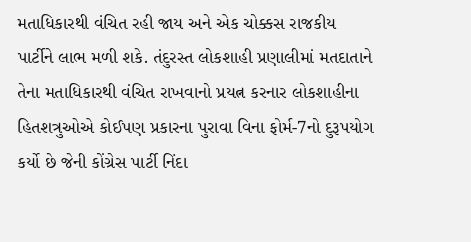મતાધિકારથી વંચિત રહી જાય અને એક ચોક્કસ રાજકીય પાર્ટીને લાભ મળી શકે. તંદુરસ્ત લોકશાહી પ્રણાલીમાં મતદાતાને તેના મતાધિકારથી વંચિત રાખવાનો પ્રયત્ન કરનાર લોકશાહીના હિતશત્રુઓએ કોઈપણ પ્રકારના પુરાવા વિના ફોર્મ-7નો દુરૂપયોગ કર્યો છે જેની કોંગ્રેસ પાર્ટી નિંદા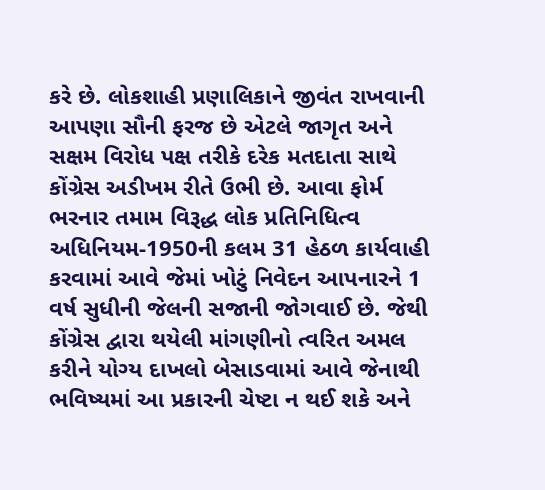કરે છે. લોકશાહી પ્રણાલિકાને જીવંત રાખવાની આપણા સૌની ફરજ છે એટલે જાગૃત અને સક્ષમ વિરોધ પક્ષ તરીકે દરેક મતદાતા સાથે કોંગ્રેસ અડીખમ રીતે ઉભી છે. આવા ફોર્મ ભરનાર તમામ વિરૂદ્ધ લોક પ્રતિનિધિત્વ અધિનિયમ-1950ની કલમ 31 હેઠળ કાર્યવાહી કરવામાં આવે જેમાં ખોટું નિવેદન આપનારને 1 વર્ષ સુધીની જેલની સજાની જોગવાઈ છે. જેથી કોંગ્રેસ દ્વારા થયેલી માંગણીનો ત્વરિત અમલ કરીને યોગ્ય દાખલો બેસાડવામાં આવે જેનાથી ભવિષ્યમાં આ પ્રકારની ચેષ્ટા ન થઈ શકે અને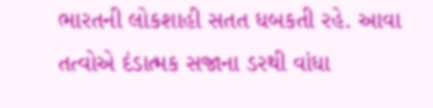ભારતની લોકશાહી સતત ધબકતી રહે. આવા તત્વોએ દંડાત્મક સજાના ડરથી વાંધા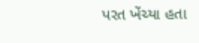પરત ખેંચ્યા હતા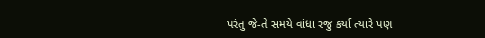પરંતુ જે-તે સમયે વાંધા રજુ કર્યા ત્યારે પણ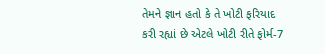તેમને જ્ઞાન હતો કે તે ખોટી ફરિયાદ કરી રહ્યાં છે એટલે ખોટી રીતે ફોર્મ-7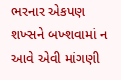ભરનાર એકપણ શખ્સને બખ્શવામાં ન આવે એવી માંગણી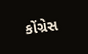કોંગ્રેસ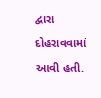દ્વારા દોહરાવવામાં આવી હતી.